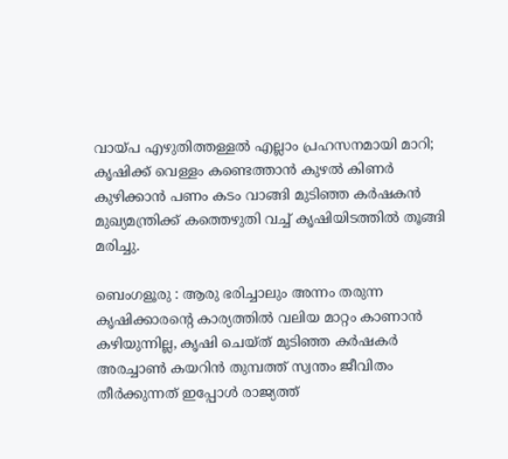വായ്പ എഴുതിത്തള്ളൽ എല്ലാം പ്രഹസനമായി മാറി; കൃഷിക്ക് വെള്ളം കണ്ടെത്താൻ കുഴൽ കിണർ കുഴിക്കാൻ പണം കടം വാങ്ങി മുടിഞ്ഞ കർഷകൻ മുഖ്യമന്ത്രിക്ക് കത്തെഴുതി വച്ച് കൃഷിയിടത്തിൽ തൂങ്ങി മരിച്ചു.

ബെംഗളൂരു : ആരു ഭരിച്ചാലും അന്നം തരുന്ന കൃഷിക്കാരന്റെ കാര്യത്തിൽ വലിയ മാറ്റം കാണാൻ കഴിയുന്നില്ല, കൃഷി ചെയ്ത് മുടിഞ്ഞ കർഷകർ അരച്ചാൺ കയറിൻ തുമ്പത്ത് സ്വന്തം ജീവിതം തീർക്കുന്നത് ഇപ്പോൾ രാജ്യത്ത്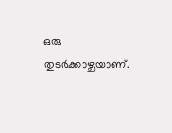ഒരു തുടർക്കാഴ്ചയാണ്.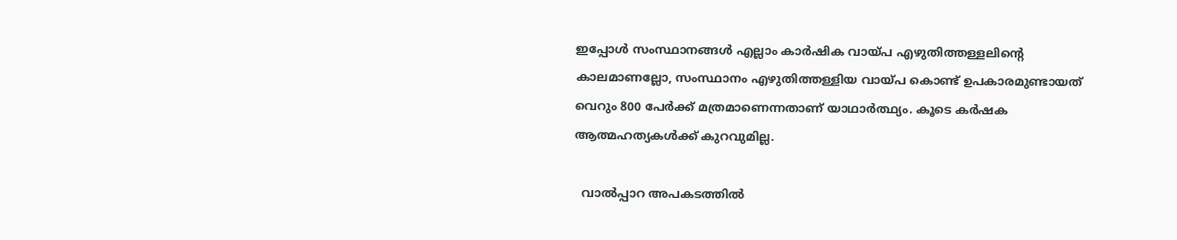ഇപ്പോൾ സംസ്ഥാനങ്ങൾ എല്ലാം കാർഷിക വായ്പ എഴുതിത്തള്ളലിന്റെ കാലമാണല്ലോ, സംസ്ഥാനം എഴുതിത്തള്ളിയ വായ്പ കൊണ്ട് ഉപകാരമുണ്ടായത് വെറും 800 പേർക്ക് മത്രമാണെന്നതാണ് യാഥാർത്ഥ്യം. കൂടെ കർഷക ആത്മഹത്യകൾക്ക് കുറവുമില്ല.

  വാല്‍പ്പാറ അപകടത്തിൽ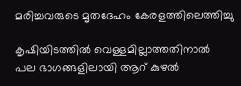മരിച്ചവരുടെ മൃതദേഹം കേരളത്തിലെത്തിച്ചു

കൃഷിയിടത്തിൽ വെള്ളമില്ലാത്തതിനാൽ പല ഭാഗങ്ങളിലായി ആറ് കുഴൽ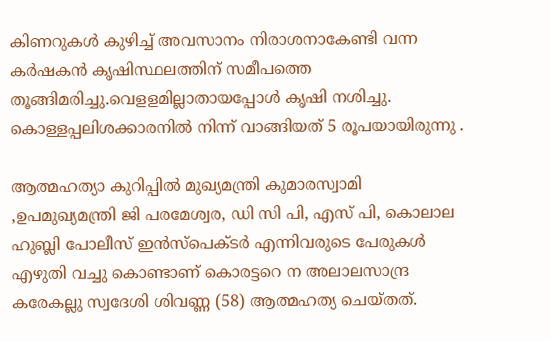കിണറുകൾ കുഴിച്ച് അവസാനം നിരാശനാകേണ്ടി വന്ന കർഷകൻ കൃഷിസ്ഥലത്തിന് സമീപത്തെ തൂങ്ങിമരിച്ചു.വെളളമില്ലാതായപ്പോൾ കൃഷി നശിച്ചു. കൊള്ളപ്പലിശക്കാരനിൽ നിന്ന് വാങ്ങിയത് 5 രൂപയായിരുന്നു .

ആത്മഹത്യാ കുറിപ്പിൽ മുഖ്യമന്ത്രി കുമാരസ്വാമി ,ഉപമുഖ്യമന്ത്രി ജി പരമേശ്വര, ഡി സി പി, എസ് പി, കൊലാല ഹുബ്ലി പോലീസ് ഇൻസ്പെക്ടർ എന്നിവരുടെ പേരുകൾ എഴുതി വച്ചു കൊണ്ടാണ് കൊരട്ടറെ ന അലാലസാന്ദ്ര കരേകല്ലു സ്വദേശി ശിവണ്ണ (58) ആത്മഹത്യ ചെയ്തത്.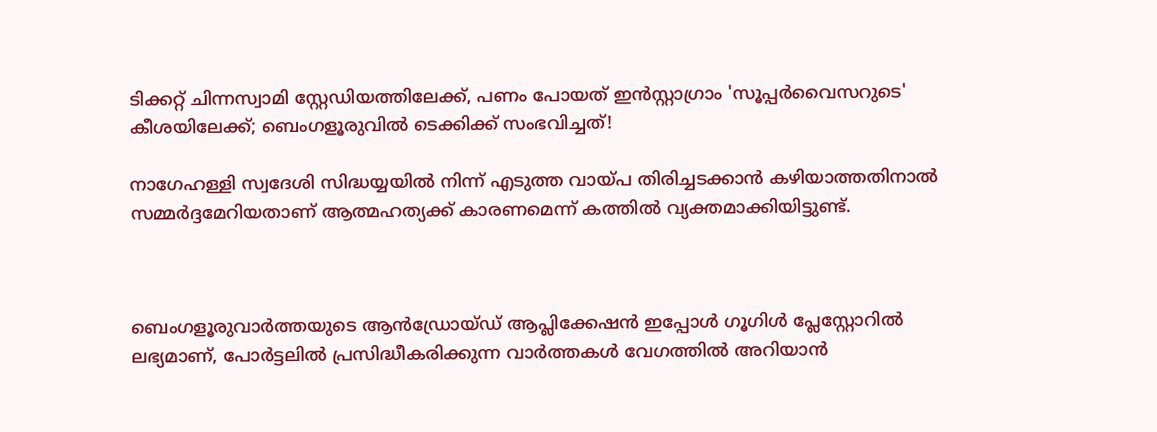ടിക്കറ്റ് ചിന്നസ്വാമി സ്റ്റേഡിയത്തിലേക്ക്, പണം പോയത് ഇൻസ്റ്റാഗ്രാം 'സൂപ്പർവൈസറുടെ' കീശയിലേക്ക്; ബെംഗളൂരുവിൽ ടെക്കിക്ക് സംഭവിച്ചത്!

നാഗേഹള്ളി സ്വദേശി സിദ്ധയ്യയിൽ നിന്ന് എടുത്ത വായ്പ തിരിച്ചടക്കാൻ കഴിയാത്തതിനാൽ സമ്മർദ്ദമേറിയതാണ് ആത്മഹത്യക്ക് കാരണമെന്ന് കത്തിൽ വ്യക്തമാക്കിയിട്ടുണ്ട്.



ബെംഗളൂരുവാർത്തയുടെ ആൻഡ്രോയ്ഡ് ആപ്ലിക്കേഷൻ ഇപ്പോൾ ഗൂഗിൾ പ്ലേസ്റ്റോറിൽ ലഭ്യമാണ്, പോർട്ടലിൽ പ്രസിദ്ധീകരിക്കുന്ന വാർത്തകൾ വേഗത്തിൽ അറിയാൻ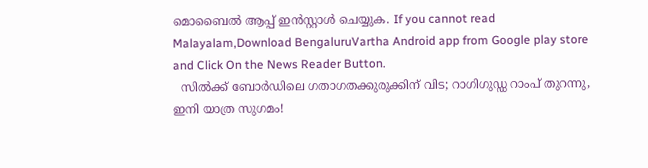മൊബൈൽ ആപ്പ് ഇൻസ്റ്റാൾ ചെയ്യുക. If you cannot read Malayalam,Download BengaluruVartha Android app from Google play store and Click On the News Reader Button.
  സിൽക്ക് ബോർഡിലെ ഗതാഗതക്കുരുക്കിന് വിട; റാഗിഗുഡ്ഡ റാംപ് തുറന്നു, ഇനി യാത്ര സുഗമം!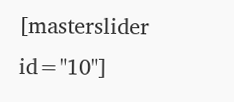[masterslider id="10"]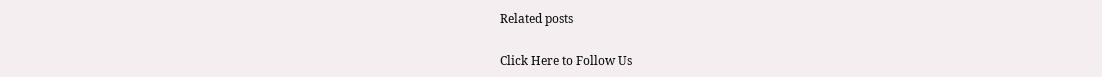Related posts

Click Here to Follow Us